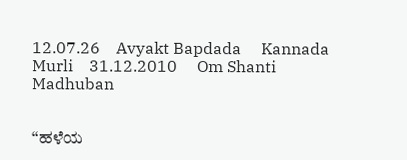12.07.26    Avyakt Bapdada     Kannada Murli    31.12.2010     Om Shanti     Madhuban


“ಹಳೆಯ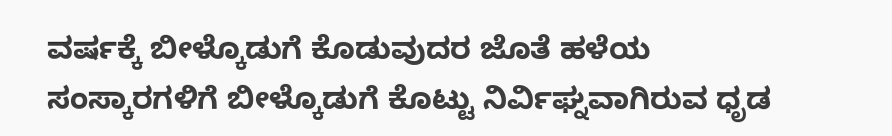ವರ್ಷಕ್ಕೆ ಬೀಳ್ಕೊಡುಗೆ ಕೊಡುವುದರ ಜೊತೆ ಹಳೆಯ ಸಂಸ್ಕಾರಗಳಿಗೆ ಬೀಳ್ಕೊಡುಗೆ ಕೊಟ್ಟು ನಿರ್ವಿಘ್ನವಾಗಿರುವ ಧೃಡ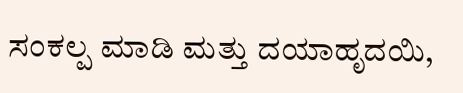ಸಂಕಲ್ಪ ಮಾಡಿ ಮತ್ತು ದಯಾಹೃದಯಿ,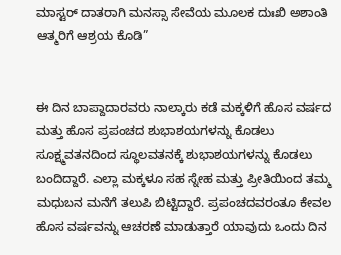ಮಾಸ್ಟರ್ ದಾತರಾಗಿ ಮನಸ್ಸಾ ಸೇವೆಯ ಮೂಲಕ ದುಃಖಿ ಅಶಾಂತಿ ಆತ್ಮರಿಗೆ ಆಶ್ರಯ ಕೊಡಿ”


ಈ ದಿನ ಬಾಪ್ದಾದಾರವರು ನಾಲ್ಕಾರು ಕಡೆ ಮಕ್ಕಳಿಗೆ ಹೊಸ ವರ್ಷದ ಮತ್ತು ಹೊಸ ಪ್ರಪಂಚದ ಶುಭಾಶಯಗಳನ್ನು ಕೊಡಲು ಸೂಕ್ಷ್ಮವತನದಿಂದ ಸ್ಥೂಲವತನಕ್ಕೆ ಶುಭಾಶಯಗಳನ್ನು ಕೊಡಲು ಬಂದಿದ್ದಾರೆ. ಎಲ್ಲಾ ಮಕ್ಕಳೂ ಸಹ ಸ್ನೇಹ ಮತ್ತು ಪ್ರೀತಿಯಿಂದ ತಮ್ಮ ಮಧುಬನ ಮನೆಗೆ ತಲುಪಿ ಬಿಟ್ಟಿದ್ದಾರೆ. ಪ್ರಪಂಚದವರಂತೂ ಕೇವಲ ಹೊಸ ವರ್ಷವನ್ನು ಆಚರಣೆ ಮಾಡುತ್ತಾರೆ ಯಾವುದು ಒಂದು ದಿನ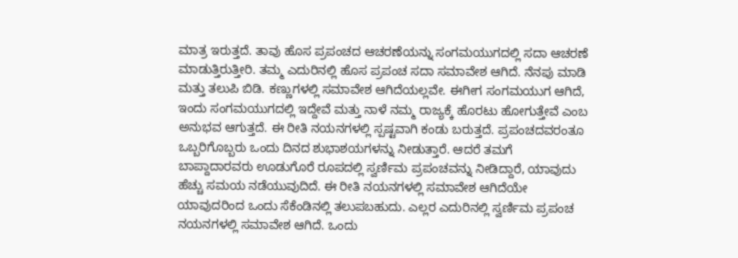ಮಾತ್ರ ಇರುತ್ತದೆ. ತಾವು ಹೊಸ ಪ್ರಪಂಚದ ಆಚರಣೆಯನ್ನು ಸಂಗಮಯುಗದಲ್ಲಿ ಸದಾ ಆಚರಣೆ ಮಾಡುತ್ತಿರುತ್ತೀರಿ. ತಮ್ಮ ಎದುರಿನಲ್ಲಿ ಹೊಸ ಪ್ರಪಂಚ ಸದಾ ಸಮಾವೇಶ ಆಗಿದೆ. ನೆನಪು ಮಾಡಿ ಮತ್ತು ತಲುಪಿ ಬಿಡಿ. ಕಣ್ಣುಗಳಲ್ಲಿ ಸಮಾವೇಶ ಆಗಿದೆಯಲ್ಲವೇ. ಈಗೀಗ ಸಂಗಮಯುಗ ಆಗಿದೆ, ಇಂದು ಸಂಗಮಯುಗದಲ್ಲಿ ಇದ್ದೇವೆ ಮತ್ತು ನಾಳೆ ನಮ್ಮ ರಾಜ್ಯಕ್ಕೆ ಹೊರಟು ಹೋಗುತ್ತೇವೆ ಎಂಬ ಅನುಭವ ಆಗುತ್ತದೆ. ಈ ರೀತಿ ನಯನಗಳಲ್ಲಿ ಸ್ಪಷ್ಟವಾಗಿ ಕಂಡು ಬರುತ್ತದೆ. ಪ್ರಪಂಚದವರಂತೂ ಒಬ್ಬರಿಗೊಬ್ಬರು ಒಂದು ದಿನದ ಶುಭಾಶಯಗಳನ್ನು ನೀಡುತ್ತಾರೆ. ಆದರೆ ತಮಗೆ ಬಾಪ್ದಾದಾರವರು ಊಡುಗೊರೆ ರೂಪದಲ್ಲಿ ಸ್ವರ್ಣಿಮ ಪ್ರಪಂಚವನ್ನು ನೀಡಿದ್ದಾರೆ, ಯಾವುದು ಹೆಚ್ಚು ಸಮಯ ನಡೆಯುವುದಿದೆ. ಈ ರೀತಿ ನಯನಗಳಲ್ಲಿ ಸಮಾವೇಶ ಆಗಿದೆಯೇ ಯಾವುದರಿಂದ ಒಂದು ಸೆಕೆಂಡಿನಲ್ಲಿ ತಲುಪಬಹುದು. ಎಲ್ಲರ ಎದುರಿನಲ್ಲಿ ಸ್ವರ್ಣಿಮ ಪ್ರಪಂಚ ನಯನಗಳಲ್ಲಿ ಸಮಾವೇಶ ಆಗಿದೆ. ಒಂದು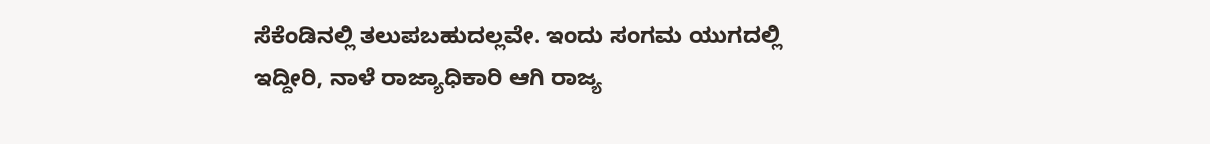ಸೆಕೆಂಡಿನಲ್ಲಿ ತಲುಪಬಹುದಲ್ಲವೇ. ಇಂದು ಸಂಗಮ ಯುಗದಲ್ಲಿ ಇದ್ದೀರಿ, ನಾಳೆ ರಾಜ್ಯಾಧಿಕಾರಿ ಆಗಿ ರಾಜ್ಯ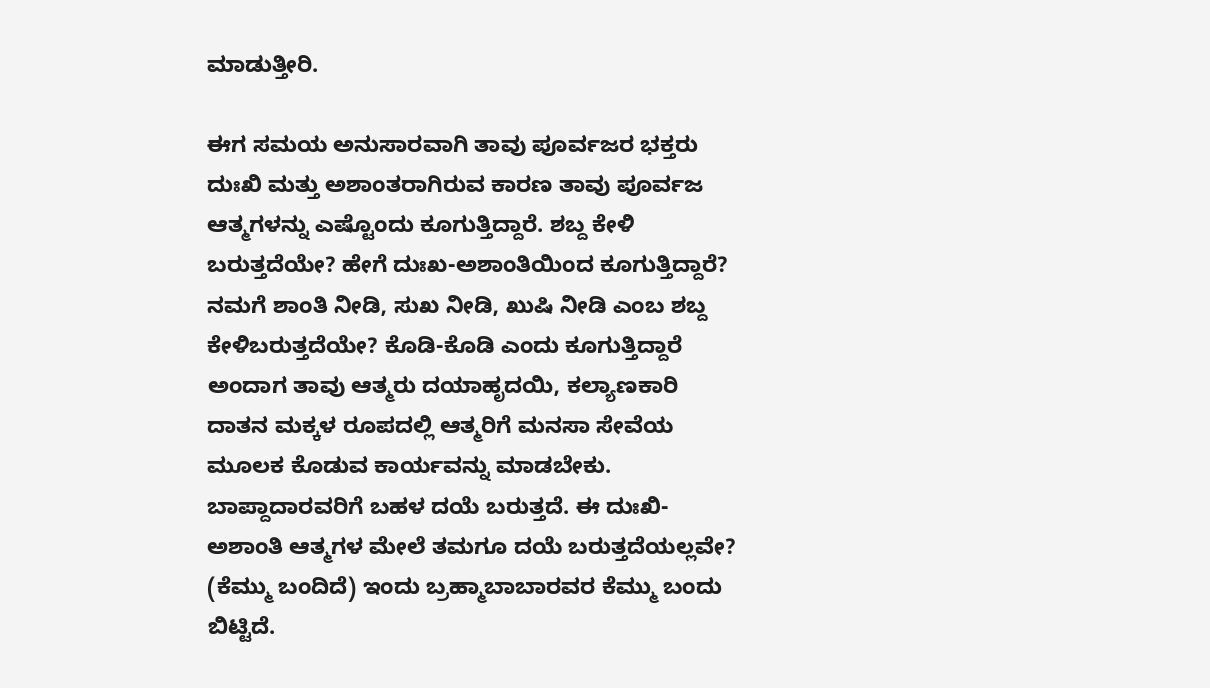ಮಾಡುತ್ತೀರಿ.

ಈಗ ಸಮಯ ಅನುಸಾರವಾಗಿ ತಾವು ಪೂರ್ವಜರ ಭಕ್ತರು ದುಃಖಿ ಮತ್ತು ಅಶಾಂತರಾಗಿರುವ ಕಾರಣ ತಾವು ಪೂರ್ವಜ ಆತ್ಮಗಳನ್ನು ಎಷ್ಟೊಂದು ಕೂಗುತ್ತಿದ್ದಾರೆ. ಶಬ್ದ ಕೇಳಿ ಬರುತ್ತದೆಯೇ? ಹೇಗೆ ದುಃಖ-ಅಶಾಂತಿಯಿಂದ ಕೂಗುತ್ತಿದ್ದಾರೆ? ನಮಗೆ ಶಾಂತಿ ನೀಡಿ, ಸುಖ ನೀಡಿ, ಖುಷಿ ನೀಡಿ ಎಂಬ ಶಬ್ದ ಕೇಳಿಬರುತ್ತದೆಯೇ? ಕೊಡಿ-ಕೊಡಿ ಎಂದು ಕೂಗುತ್ತಿದ್ದಾರೆ ಅಂದಾಗ ತಾವು ಆತ್ಮರು ದಯಾಹೃದಯಿ, ಕಲ್ಯಾಣಕಾರಿ ದಾತನ ಮಕ್ಕಳ ರೂಪದಲ್ಲಿ ಆತ್ಮರಿಗೆ ಮನಸಾ ಸೇವೆಯ ಮೂಲಕ ಕೊಡುವ ಕಾರ್ಯವನ್ನು ಮಾಡಬೇಕು. ಬಾಪ್ದಾದಾರವರಿಗೆ ಬಹಳ ದಯೆ ಬರುತ್ತದೆ. ಈ ದುಃಖಿ-ಅಶಾಂತಿ ಆತ್ಮಗಳ ಮೇಲೆ ತಮಗೂ ದಯೆ ಬರುತ್ತದೆಯಲ್ಲವೇ? (ಕೆಮ್ಮು ಬಂದಿದೆ) ಇಂದು ಬ್ರಹ್ಮಾಬಾಬಾರವರ ಕೆಮ್ಮು ಬಂದು ಬಿಟ್ಟಿದೆ.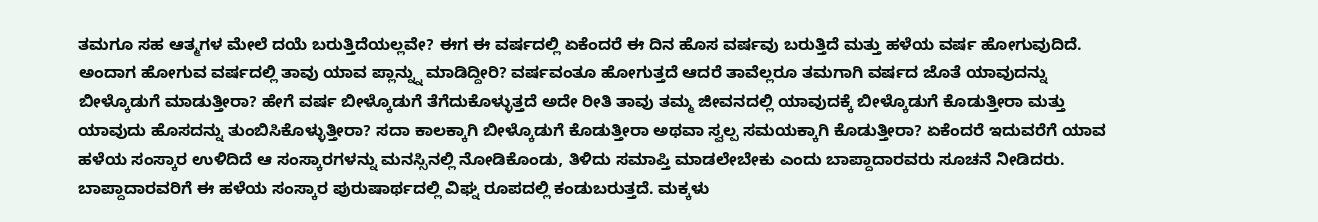ತಮಗೂ ಸಹ ಆತ್ಮಗಳ ಮೇಲೆ ದಯೆ ಬರುತ್ತಿದೆಯಲ್ಲವೇ? ಈಗ ಈ ವರ್ಷದಲ್ಲಿ ಏಕೆಂದರೆ ಈ ದಿನ ಹೊಸ ವರ್ಷವು ಬರುತ್ತಿದೆ ಮತ್ತು ಹಳೆಯ ವರ್ಷ ಹೋಗುವುದಿದೆ. ಅಂದಾಗ ಹೋಗುವ ವರ್ಷದಲ್ಲಿ ತಾವು ಯಾವ ಪ್ಲಾನ್ನ್ನು ಮಾಡಿದ್ದೀರಿ? ವರ್ಷವಂತೂ ಹೋಗುತ್ತದೆ ಆದರೆ ತಾವೆಲ್ಲರೂ ತಮಗಾಗಿ ವರ್ಷದ ಜೊತೆ ಯಾವುದನ್ನು ಬೀಳ್ಕೊಡುಗೆ ಮಾಡುತ್ತೀರಾ? ಹೇಗೆ ವರ್ಷ ಬೀಳ್ಕೊಡುಗೆ ತೆಗೆದುಕೊಳ್ಳುತ್ತದೆ ಅದೇ ರೀತಿ ತಾವು ತಮ್ಮ ಜೀವನದಲ್ಲಿ ಯಾವುದಕ್ಕೆ ಬೀಳ್ಕೊಡುಗೆ ಕೊಡುತ್ತೀರಾ ಮತ್ತು ಯಾವುದು ಹೊಸದನ್ನು ತುಂಬಿಸಿಕೊಳ್ಳುತ್ತೀರಾ? ಸದಾ ಕಾಲಕ್ಕಾಗಿ ಬೀಳ್ಕೊಡುಗೆ ಕೊಡುತ್ತೀರಾ ಅಥವಾ ಸ್ವಲ್ಪ ಸಮಯಕ್ಕಾಗಿ ಕೊಡುತ್ತೀರಾ? ಏಕೆಂದರೆ ಇದುವರೆಗೆ ಯಾವ ಹಳೆಯ ಸಂಸ್ಕಾರ ಉಳಿದಿದೆ ಆ ಸಂಸ್ಕಾರಗಳನ್ನು ಮನಸ್ಸಿನಲ್ಲಿ ನೋಡಿಕೊಂಡು, ತಿಳಿದು ಸಮಾಪ್ತಿ ಮಾಡಲೇಬೇಕು ಎಂದು ಬಾಪ್ದಾದಾರವರು ಸೂಚನೆ ನೀಡಿದರು. ಬಾಪ್ದಾದಾರವರಿಗೆ ಈ ಹಳೆಯ ಸಂಸ್ಕಾರ ಪುರುಷಾರ್ಥದಲ್ಲಿ ವಿಘ್ನ ರೂಪದಲ್ಲಿ ಕಂಡುಬರುತ್ತದೆ. ಮಕ್ಕಳು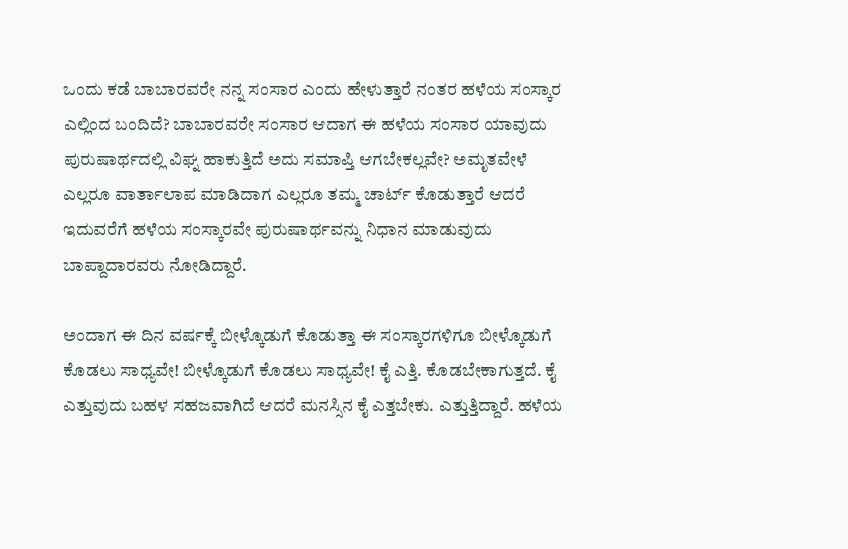ಒಂದು ಕಡೆ ಬಾಬಾರವರೇ ನನ್ನ ಸಂಸಾರ ಎಂದು ಹೇಳುತ್ತಾರೆ ನಂತರ ಹಳೆಯ ಸಂಸ್ಕಾರ ಎಲ್ಲಿಂದ ಬಂದಿದೆ? ಬಾಬಾರವರೇ ಸಂಸಾರ ಆದಾಗ ಈ ಹಳೆಯ ಸಂಸಾರ ಯಾವುದು ಪುರುಷಾರ್ಥದಲ್ಲಿ ವಿಘ್ನ ಹಾಕುತ್ತಿದೆ ಅದು ಸಮಾಪ್ತಿ ಆಗಬೇಕಲ್ಲವೇ? ಅಮೃತವೇಳೆ ಎಲ್ಲರೂ ವಾರ್ತಾಲಾಪ ಮಾಡಿದಾಗ ಎಲ್ಲರೂ ತಮ್ಮ ಚಾರ್ಟ್ ಕೊಡುತ್ತಾರೆ ಆದರೆ ಇದುವರೆಗೆ ಹಳೆಯ ಸಂಸ್ಕಾರವೇ ಪುರುಷಾರ್ಥವನ್ನು ನಿಧಾನ ಮಾಡುವುದು ಬಾಪ್ದಾದಾರವರು ನೋಡಿದ್ದಾರೆ.

ಅಂದಾಗ ಈ ದಿನ ವರ್ಷಕ್ಕೆ ಬೀಳ್ಕೊಡುಗೆ ಕೊಡುತ್ತಾ ಈ ಸಂಸ್ಕಾರಗಳಿಗೂ ಬೀಳ್ಕೊಡುಗೆ ಕೊಡಲು ಸಾಧ್ಯವೇ! ಬೀಳ್ಕೊಡುಗೆ ಕೊಡಲು ಸಾಧ್ಯವೇ! ಕೈ ಎತ್ತಿ. ಕೊಡಬೇಕಾಗುತ್ತದೆ. ಕೈ ಎತ್ತುವುದು ಬಹಳ ಸಹಜವಾಗಿದೆ ಆದರೆ ಮನಸ್ಸಿನ ಕೈ ಎತ್ತಬೇಕು. ಎತ್ತುತ್ತಿದ್ದಾರೆ. ಹಳೆಯ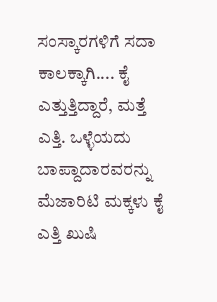ಸಂಸ್ಕಾರಗಳಿಗೆ ಸದಾ ಕಾಲಕ್ಕಾಗಿ.... ಕೈ ಎತ್ತುತ್ತಿದ್ದಾರೆ, ಮತ್ತೆ ಎತ್ತಿ. ಒಳ್ಳೆಯದು ಬಾಪ್ದಾದಾರವರನ್ನು ಮೆಜಾರಿಟಿ ಮಕ್ಕಳು ಕೈ ಎತ್ತಿ ಖುಷಿ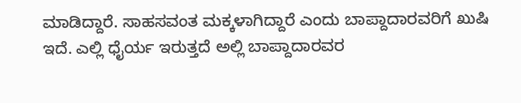ಮಾಡಿದ್ದಾರೆ. ಸಾಹಸವಂತ ಮಕ್ಕಳಾಗಿದ್ದಾರೆ ಎಂದು ಬಾಪ್ದಾದಾರವರಿಗೆ ಖುಷಿ ಇದೆ. ಎಲ್ಲಿ ಧೈರ್ಯ ಇರುತ್ತದೆ ಅಲ್ಲಿ ಬಾಪ್ದಾದಾರವರ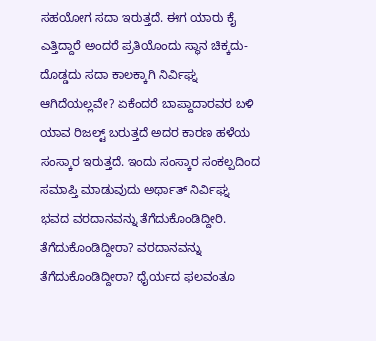ಸಹಯೋಗ ಸದಾ ಇರುತ್ತದೆ. ಈಗ ಯಾರು ಕೈ ಎತ್ತಿದ್ದಾರೆ ಅಂದರೆ ಪ್ರತಿಯೊಂದು ಸ್ಥಾನ ಚಿಕ್ಕದು-ದೊಡ್ಡದು ಸದಾ ಕಾಲಕ್ಕಾಗಿ ನಿರ್ವಿಘ್ನ ಆಗಿದೆಯಲ್ಲವೇ? ಏಕೆಂದರೆ ಬಾಪ್ದಾದಾರವರ ಬಳಿ ಯಾವ ರಿಜಲ್ಟ್ ಬರುತ್ತದೆ ಅದರ ಕಾರಣ ಹಳೆಯ ಸಂಸ್ಕಾರ ಇರುತ್ತದೆ. ಇಂದು ಸಂಸ್ಕಾರ ಸಂಕಲ್ಪದಿಂದ ಸಮಾಪ್ತಿ ಮಾಡುವುದು ಅರ್ಥಾತ್ ನಿರ್ವಿಘ್ನ ಭವದ ವರದಾನವನ್ನು ತೆಗೆದುಕೊಂಡಿದ್ದೀರಿ. ತೆಗೆದುಕೊಂಡಿದ್ದೀರಾ? ವರದಾನವನ್ನು ತೆಗೆದುಕೊಂಡಿದ್ದೀರಾ? ಧೈರ್ಯದ ಫಲವಂತೂ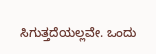ಸಿಗುತ್ತದೆಯಲ್ಲವೇ. ಒಂದು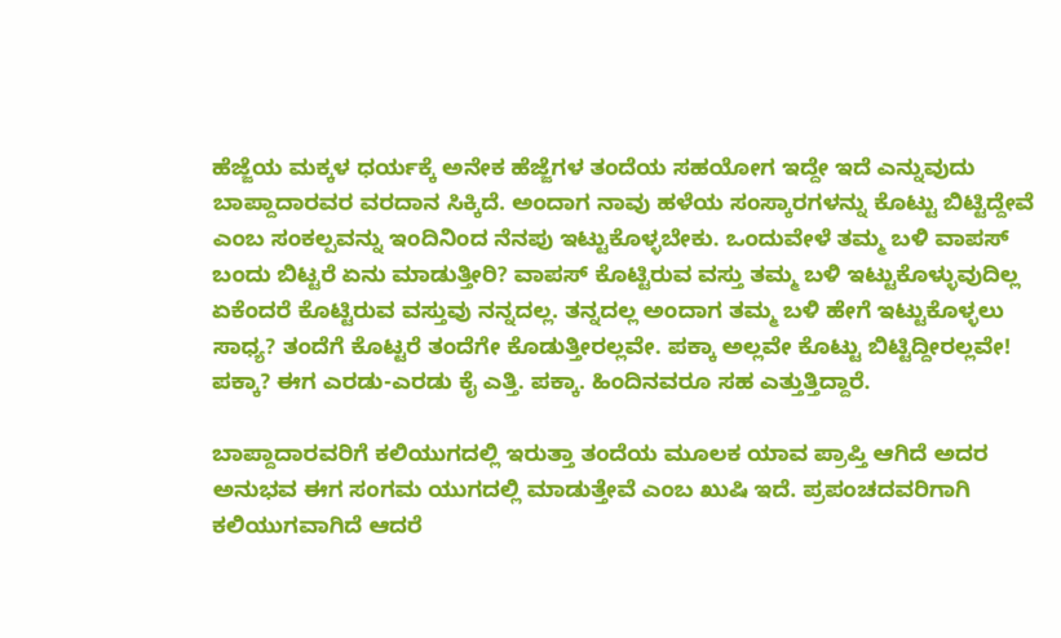ಹೆಜ್ಜೆಯ ಮಕ್ಕಳ ಧರ್ಯಕ್ಕೆ ಅನೇಕ ಹೆಜ್ಜೆಗಳ ತಂದೆಯ ಸಹಯೋಗ ಇದ್ದೇ ಇದೆ ಎನ್ನುವುದು ಬಾಪ್ದಾದಾರವರ ವರದಾನ ಸಿಕ್ಕಿದೆ. ಅಂದಾಗ ನಾವು ಹಳೆಯ ಸಂಸ್ಕಾರಗಳನ್ನು ಕೊಟ್ಟು ಬಿಟ್ಟಿದ್ದೇವೆ ಎಂಬ ಸಂಕಲ್ಪವನ್ನು ಇಂದಿನಿಂದ ನೆನಪು ಇಟ್ಟುಕೊಳ್ಳಬೇಕು. ಒಂದುವೇಳೆ ತಮ್ಮ ಬಳಿ ವಾಪಸ್ ಬಂದು ಬಿಟ್ಟರೆ ಏನು ಮಾಡುತ್ತೀರಿ? ವಾಪಸ್ ಕೊಟ್ಟಿರುವ ವಸ್ತು ತಮ್ಮ ಬಳಿ ಇಟ್ಟುಕೊಳ್ಳುವುದಿಲ್ಲ ಏಕೆಂದರೆ ಕೊಟ್ಟಿರುವ ವಸ್ತುವು ನನ್ನದಲ್ಲ. ತನ್ನದಲ್ಲ ಅಂದಾಗ ತಮ್ಮ ಬಳಿ ಹೇಗೆ ಇಟ್ಟುಕೊಳ್ಳಲು ಸಾಧ್ಯ? ತಂದೆಗೆ ಕೊಟ್ಟರೆ ತಂದೆಗೇ ಕೊಡುತ್ತೀರಲ್ಲವೇ. ಪಕ್ಕಾ ಅಲ್ಲವೇ ಕೊಟ್ಟು ಬಿಟ್ಟಿದ್ದೀರಲ್ಲವೇ! ಪಕ್ಕಾ? ಈಗ ಎರಡು-ಎರಡು ಕೈ ಎತ್ತಿ. ಪಕ್ಕಾ. ಹಿಂದಿನವರೂ ಸಹ ಎತ್ತುತ್ತಿದ್ದಾರೆ.

ಬಾಪ್ದಾದಾರವರಿಗೆ ಕಲಿಯುಗದಲ್ಲಿ ಇರುತ್ತಾ ತಂದೆಯ ಮೂಲಕ ಯಾವ ಪ್ರಾಪ್ತಿ ಆಗಿದೆ ಅದರ ಅನುಭವ ಈಗ ಸಂಗಮ ಯುಗದಲ್ಲಿ ಮಾಡುತ್ತೇವೆ ಎಂಬ ಖುಷಿ ಇದೆ. ಪ್ರಪಂಚದವರಿಗಾಗಿ ಕಲಿಯುಗವಾಗಿದೆ ಆದರೆ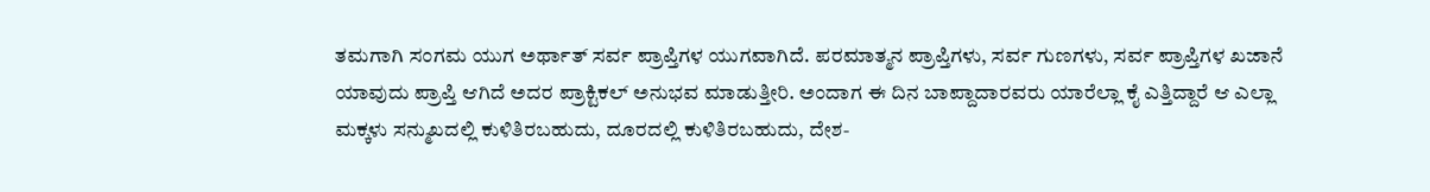ತಮಗಾಗಿ ಸಂಗಮ ಯುಗ ಅರ್ಥಾತ್ ಸರ್ವ ಪ್ರಾಪ್ತಿಗಳ ಯುಗವಾಗಿದೆ. ಪರಮಾತ್ಮನ ಪ್ರಾಪ್ತಿಗಳು, ಸರ್ವ ಗುಣಗಳು, ಸರ್ವ ಪ್ರಾಪ್ತಿಗಳ ಖಜಾನೆ ಯಾವುದು ಪ್ರಾಪ್ತಿ ಆಗಿದೆ ಅದರ ಪ್ರಾಕ್ಟಿಕಲ್ ಅನುಭವ ಮಾಡುತ್ತೀರಿ. ಅಂದಾಗ ಈ ದಿನ ಬಾಪ್ದಾದಾರವರು ಯಾರೆಲ್ಲಾ ಕೈ ಎತ್ತಿದ್ದಾರೆ ಆ ಎಲ್ಲಾ ಮಕ್ಕಳು ಸನ್ಮುಖದಲ್ಲಿ ಕುಳಿತಿರಬಹುದು, ದೂರದಲ್ಲಿ ಕುಳಿತಿರಬಹುದು, ದೇಶ-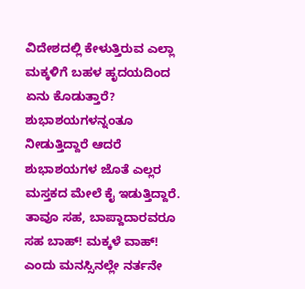ವಿದೇಶದಲ್ಲಿ ಕೇಳುತ್ತಿರುವ ಎಲ್ಲಾ ಮಕ್ಕಳಿಗೆ ಬಹಳ ಹೃದಯದಿಂದ ಏನು ಕೊಡುತ್ತಾರೆ? ಶುಭಾಶಯಗಳನ್ನಂತೂ ನೀಡುತ್ತಿದ್ದಾರೆ ಆದರೆ ಶುಭಾಶಯಗಳ ಜೊತೆ ಎಲ್ಲರ ಮಸ್ತಕದ ಮೇಲೆ ಕೈ ಇಡುತ್ತಿದ್ದಾರೆ. ತಾವೂ ಸಹ, ಬಾಪ್ದಾದಾರವರೂ ಸಹ ಬಾಹ್! ಮಕ್ಕಳೆ ವಾಹ್! ಎಂದು ಮನಸ್ಸಿನಲ್ಲೇ ನರ್ತನೇ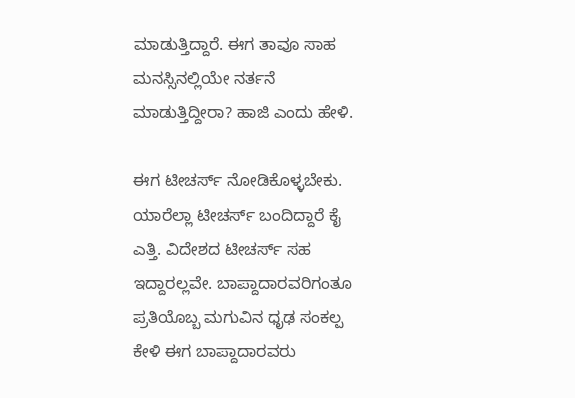ಮಾಡುತ್ತಿದ್ದಾರೆ. ಈಗ ತಾವೂ ಸಾಹ ಮನಸ್ಸಿನಲ್ಲಿಯೇ ನರ್ತನೆ ಮಾಡುತ್ತಿದ್ದೀರಾ? ಹಾಜಿ ಎಂದು ಹೇಳಿ.

ಈಗ ಟೀಚರ್ಸ್ ನೋಡಿಕೊಳ್ಳಬೇಕು. ಯಾರೆಲ್ಲಾ ಟೀಚರ್ಸ್ ಬಂದಿದ್ದಾರೆ ಕೈ ಎತ್ತಿ. ವಿದೇಶದ ಟೀಚರ್ಸ್ ಸಹ ಇದ್ದಾರಲ್ಲವೇ. ಬಾಪ್ದಾದಾರವರಿಗಂತೂ ಪ್ರತಿಯೊಬ್ಬ ಮಗುವಿನ ಧೃಢ ಸಂಕಲ್ಪ ಕೇಳಿ ಈಗ ಬಾಪ್ದಾದಾರವರು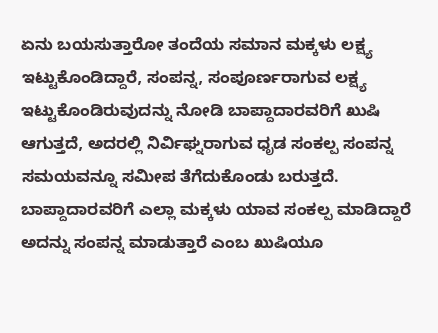ಏನು ಬಯಸುತ್ತಾರೋ ತಂದೆಯ ಸಮಾನ ಮಕ್ಕಳು ಲಕ್ಷ್ಯ ಇಟ್ಟುಕೊಂಡಿದ್ದಾರೆ, ಸಂಪನ್ನ, ಸಂಪೂರ್ಣರಾಗುವ ಲಕ್ಷ್ಯ ಇಟ್ಟುಕೊಂಡಿರುವುದನ್ನು ನೋಡಿ ಬಾಪ್ದಾದಾರವರಿಗೆ ಖುಷಿ ಆಗುತ್ತದೆ, ಅದರಲ್ಲಿ ನಿರ್ವಿಘ್ನರಾಗುವ ಧೃಡ ಸಂಕಲ್ಪ ಸಂಪನ್ನ ಸಮಯವನ್ನೂ ಸಮೀಪ ತೆಗೆದುಕೊಂಡು ಬರುತ್ತದೆ. ಬಾಪ್ದಾದಾರವರಿಗೆ ಎಲ್ಲಾ ಮಕ್ಕಳು ಯಾವ ಸಂಕಲ್ಪ ಮಾಡಿದ್ದಾರೆ ಅದನ್ನು ಸಂಪನ್ನ ಮಾಡುತ್ತಾರೆ ಎಂಬ ಖುಷಿಯೂ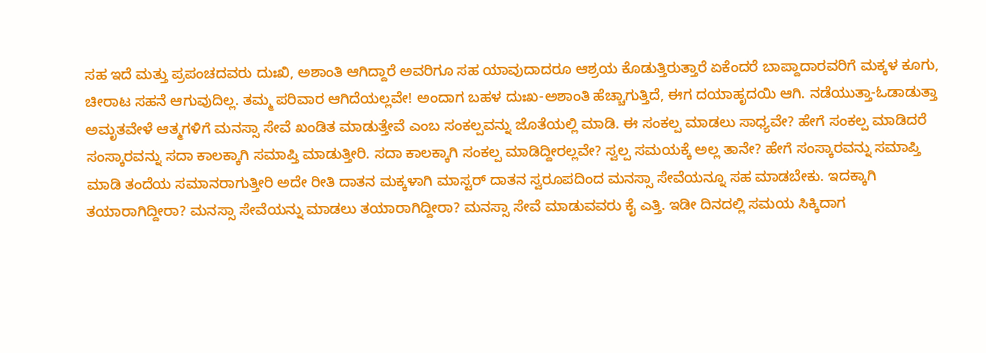ಸಹ ಇದೆ ಮತ್ತು ಪ್ರಪಂಚದವರು ದುಃಖಿ, ಅಶಾಂತಿ ಆಗಿದ್ದಾರೆ ಅವರಿಗೂ ಸಹ ಯಾವುದಾದರೂ ಆಶ್ರಯ ಕೊಡುತ್ತಿರುತ್ತಾರೆ ಏಕೆಂದರೆ ಬಾಪ್ದಾದಾರವರಿಗೆ ಮಕ್ಕಳ ಕೂಗು, ಚೀರಾಟ ಸಹನೆ ಆಗುವುದಿಲ್ಲ. ತಮ್ಮ ಪರಿವಾರ ಆಗಿದೆಯಲ್ಲವೇ! ಅಂದಾಗ ಬಹಳ ದುಃಖ-ಅಶಾಂತಿ ಹೆಚ್ಚಾಗುತ್ತಿದೆ, ಈಗ ದಯಾಹೃದಯಿ ಆಗಿ. ನಡೆಯುತ್ತಾ-ಓಡಾಡುತ್ತಾ ಅಮೃತವೇಳೆ ಆತ್ಮಗಳಿಗೆ ಮನಸ್ಸಾ ಸೇವೆ ಖಂಡಿತ ಮಾಡುತ್ತೇವೆ ಎಂಬ ಸಂಕಲ್ಪವನ್ನು ಜೊತೆಯಲ್ಲಿ ಮಾಡಿ. ಈ ಸಂಕಲ್ಪ ಮಾಡಲು ಸಾಧ್ಯವೇ? ಹೇಗೆ ಸಂಕಲ್ಪ ಮಾಡಿದರೆ ಸಂಸ್ಕಾರವನ್ನು ಸದಾ ಕಾಲಕ್ಕಾಗಿ ಸಮಾಪ್ತಿ ಮಾಡುತ್ತೀರಿ. ಸದಾ ಕಾಲಕ್ಕಾಗಿ ಸಂಕಲ್ಪ ಮಾಡಿದ್ದೀರಲ್ಲವೇ? ಸ್ವಲ್ಪ ಸಮಯಕ್ಕೆ ಅಲ್ಲ ತಾನೇ? ಹೇಗೆ ಸಂಸ್ಕಾರವನ್ನು ಸಮಾಪ್ತಿ ಮಾಡಿ ತಂದೆಯ ಸಮಾನರಾಗುತ್ತೀರಿ ಅದೇ ರೀತಿ ದಾತನ ಮಕ್ಕಳಾಗಿ ಮಾಸ್ಟರ್ ದಾತನ ಸ್ವರೂಪದಿಂದ ಮನಸ್ಸಾ ಸೇವೆಯನ್ನೂ ಸಹ ಮಾಡಬೇಕು. ಇದಕ್ಕಾಗಿ ತಯಾರಾಗಿದ್ದೀರಾ? ಮನಸ್ಸಾ ಸೇವೆಯನ್ನು ಮಾಡಲು ತಯಾರಾಗಿದ್ದೀರಾ? ಮನಸ್ಸಾ ಸೇವೆ ಮಾಡುವವರು ಕೈ ಎತ್ತಿ. ಇಡೀ ದಿನದಲ್ಲಿ ಸಮಯ ಸಿಕ್ಕಿದಾಗ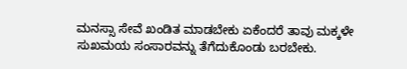ಮನಸ್ಸಾ ಸೇವೆ ಖಂಡಿತ ಮಾಡಬೇಕು ಏಕೆಂದರೆ ತಾವು ಮಕ್ಕಳೇ ಸುಖಮಯ ಸಂಸಾರವನ್ನು ತೆಗೆದುಕೊಂಡು ಬರಬೇಕು.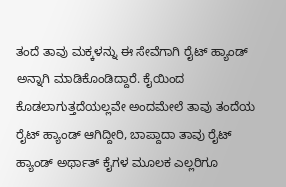ತಂದೆ ತಾವು ಮಕ್ಕಳನ್ನು ಈ ಸೇವೆಗಾಗಿ ರೈಟ್ ಹ್ಯಾಂಡ್ ಅನ್ನಾಗಿ ಮಾಡಿಕೊಂಡಿದ್ದಾರೆ. ಕೈಯಿಂದ ಕೊಡಲಾಗುತ್ತದೆಯಲ್ಲವೇ ಅಂದಮೇಲೆ ತಾವು ತಂದೆಯ ರೈಟ್ ಹ್ಯಾಂಡ್ ಆಗಿದ್ದೀರಿ, ಬಾಪ್ದಾದಾ ತಾವು ರೈಟ್ ಹ್ಯಾಂಡ್ ಅರ್ಥಾತ್ ಕೈಗಳ ಮೂಲಕ ಎಲ್ಲರಿಗೂ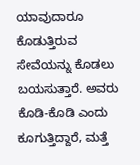ಯಾವುದಾರೂ ಕೊಡುತ್ತಿರುವ ಸೇವೆಯನ್ನು ಕೊಡಲು ಬಯಸುತ್ತಾರೆ. ಅವರು ಕೊಡಿ-ಕೊಡಿ ಎಂದು ಕೂಗುತ್ತಿದ್ದಾರೆ, ಮತ್ತೆ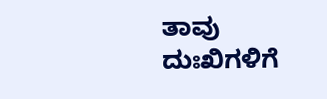ತಾವು ದುಃಖಿಗಳಿಗೆ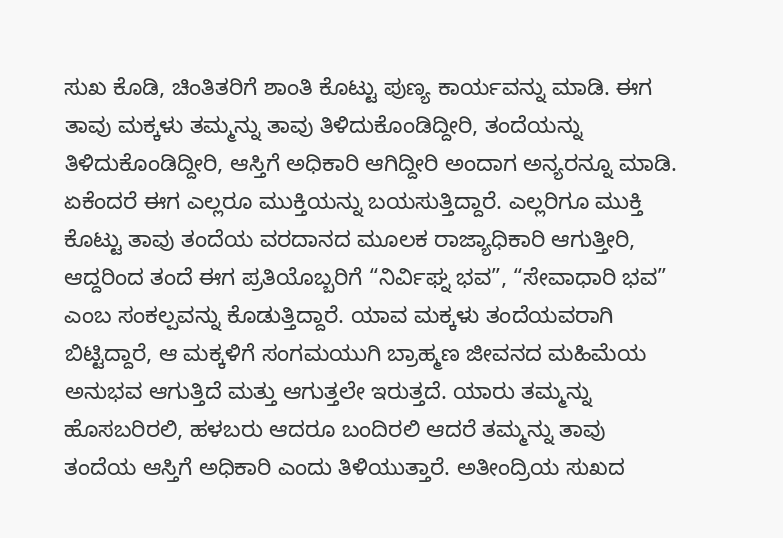ಸುಖ ಕೊಡಿ, ಚಿಂತಿತರಿಗೆ ಶಾಂತಿ ಕೊಟ್ಟು ಪುಣ್ಯ ಕಾರ್ಯವನ್ನು ಮಾಡಿ. ಈಗ ತಾವು ಮಕ್ಕಳು ತಮ್ಮನ್ನು ತಾವು ತಿಳಿದುಕೊಂಡಿದ್ದೀರಿ, ತಂದೆಯನ್ನು ತಿಳಿದುಕೊಂಡಿದ್ದೀರಿ, ಆಸ್ತಿಗೆ ಅಧಿಕಾರಿ ಆಗಿದ್ದೀರಿ ಅಂದಾಗ ಅನ್ಯರನ್ನೂ ಮಾಡಿ. ಏಕೆಂದರೆ ಈಗ ಎಲ್ಲರೂ ಮುಕ್ತಿಯನ್ನು ಬಯಸುತ್ತಿದ್ದಾರೆ. ಎಲ್ಲರಿಗೂ ಮುಕ್ತಿ ಕೊಟ್ಟು ತಾವು ತಂದೆಯ ವರದಾನದ ಮೂಲಕ ರಾಜ್ಯಾಧಿಕಾರಿ ಆಗುತ್ತೀರಿ, ಆದ್ದರಿಂದ ತಂದೆ ಈಗ ಪ್ರತಿಯೊಬ್ಬರಿಗೆ “ನಿರ್ವಿಘ್ನ ಭವ”, “ಸೇವಾಧಾರಿ ಭವ” ಎಂಬ ಸಂಕಲ್ಪವನ್ನು ಕೊಡುತ್ತಿದ್ದಾರೆ. ಯಾವ ಮಕ್ಕಳು ತಂದೆಯವರಾಗಿ ಬಿಟ್ಟಿದ್ದಾರೆ, ಆ ಮಕ್ಕಳಿಗೆ ಸಂಗಮಯುಗಿ ಬ್ರಾಹ್ಮಣ ಜೀವನದ ಮಹಿಮೆಯ ಅನುಭವ ಆಗುತ್ತಿದೆ ಮತ್ತು ಆಗುತ್ತಲೇ ಇರುತ್ತದೆ. ಯಾರು ತಮ್ಮನ್ನು ಹೊಸಬರಿರಲಿ, ಹಳಬರು ಆದರೂ ಬಂದಿರಲಿ ಆದರೆ ತಮ್ಮನ್ನು ತಾವು ತಂದೆಯ ಆಸ್ತಿಗೆ ಅಧಿಕಾರಿ ಎಂದು ತಿಳಿಯುತ್ತಾರೆ. ಅತೀಂದ್ರಿಯ ಸುಖದ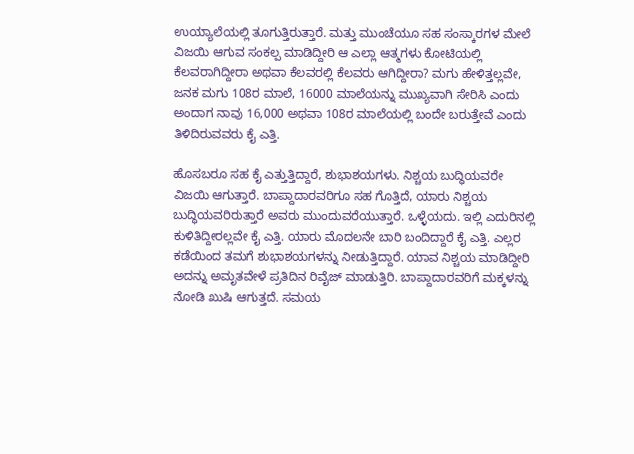ಉಯ್ಯಾಲೆಯಲ್ಲಿ ತೂಗುತ್ತಿರುತ್ತಾರೆ. ಮತ್ತು ಮುಂಚೆಯೂ ಸಹ ಸಂಸ್ಕಾರಗಳ ಮೇಲೆ ವಿಜಯಿ ಆಗುವ ಸಂಕಲ್ಪ ಮಾಡಿದ್ದೀರಿ ಆ ಎಲ್ಲಾ ಆತ್ಮಗಳು ಕೋಟಿಯಲ್ಲಿ ಕೆಲವರಾಗಿದ್ದೀರಾ ಅಥವಾ ಕೆಲವರಲ್ಲಿ ಕೆಲವರು ಆಗಿದ್ದೀರಾ? ಮಗು ಹೇಳಿತ್ತಲ್ಲವೇ, ಜನಕ ಮಗು 108ರ ಮಾಲೆ, 16000 ಮಾಲೆಯನ್ನು ಮುಖ್ಯವಾಗಿ ಸೇರಿಸಿ ಎಂದು ಅಂದಾಗ ನಾವು 16,000 ಅಥವಾ 108ರ ಮಾಲೆಯಲ್ಲಿ ಬಂದೇ ಬರುತ್ತೇವೆ ಎಂದು ತಿಳಿದಿರುವವರು ಕೈ ಎತ್ತಿ.

ಹೊಸಬರೂ ಸಹ ಕೈ ಎತ್ತುತ್ತಿದ್ದಾರೆ, ಶುಭಾಶಯಗಳು. ನಿಶ್ಚಯ ಬುದ್ಧಿಯವರೇ ವಿಜಯಿ ಆಗುತ್ತಾರೆ. ಬಾಪ್ದಾದಾರವರಿಗೂ ಸಹ ಗೊತ್ತಿದೆ, ಯಾರು ನಿಶ್ಚಯ ಬುದ್ಧಿಯವರಿರುತ್ತಾರೆ ಅವರು ಮುಂದುವರೆಯುತ್ತಾರೆ. ಒಳ್ಳೆಯದು. ಇಲ್ಲಿ ಎದುರಿನಲ್ಲಿ ಕುಳಿತಿದ್ದೀರಲ್ಲವೇ ಕೈ ಎತ್ತಿ. ಯಾರು ಮೊದಲನೇ ಬಾರಿ ಬಂದಿದ್ದಾರೆ ಕೈ ಎತ್ತಿ. ಎಲ್ಲರ ಕಡೆಯಿಂದ ತಮಗೆ ಶುಭಾಶಯಗಳನ್ನು ನೀಡುತ್ತಿದ್ದಾರೆ. ಯಾವ ನಿಶ್ಚಯ ಮಾಡಿದ್ದೀರಿ ಅದನ್ನು ಅಮೃತವೇಳೆ ಪ್ರತಿದಿನ ರಿವೈಜ್ ಮಾಡುತ್ತಿರಿ. ಬಾಪ್ದಾದಾರವರಿಗೆ ಮಕ್ಕಳನ್ನು ನೋಡಿ ಖುಷಿ ಆಗುತ್ತದೆ. ಸಮಯ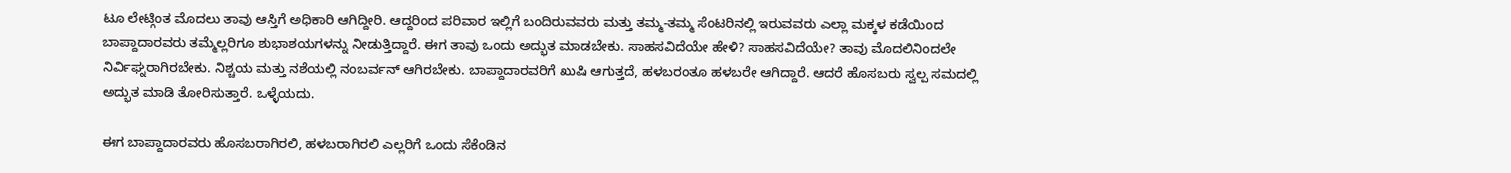ಟೂ ಲೇಟ್ಗಿಂತ ಮೊದಲು ತಾವು ಆಸ್ತಿಗೆ ಅಧಿಕಾರಿ ಆಗಿದ್ದೀರಿ. ಆದ್ದರಿಂದ ಪರಿವಾರ ಇಲ್ಲಿಗೆ ಬಂದಿರುವವರು ಮತ್ತು ತಮ್ಮ-ತಮ್ಮ ಸೆಂಟರಿನಲ್ಲಿ ಇರುವವರು ಎಲ್ಲಾ ಮಕ್ಕಳ ಕಡೆಯಿಂದ ಬಾಪ್ದಾದಾರವರು ತಮ್ಮೆಲ್ಲರಿಗೂ ಶುಭಾಶಯಗಳನ್ನು ನೀಡುತ್ತಿದ್ದಾರೆ. ಈಗ ತಾವು ಒಂದು ಅದ್ಭುತ ಮಾಡಬೇಕು. ಸಾಹಸವಿದೆಯೇ ಹೇಳಿ? ಸಾಹಸವಿದೆಯೇ? ತಾವು ಮೊದಲಿನಿಂದಲೇ ನಿರ್ವಿಘ್ನರಾಗಿರಬೇಕು. ನಿಶ್ಚಯ ಮತ್ತು ನಶೆಯಲ್ಲಿ ನಂಬರ್ವನ್ ಆಗಿರಬೇಕು. ಬಾಪ್ದಾದಾರವರಿಗೆ ಖುಷಿ ಆಗುತ್ತದೆ, ಹಳಬರಂತೂ ಹಳಬರೇ ಆಗಿದ್ದಾರೆ. ಆದರೆ ಹೊಸಬರು ಸ್ವಲ್ಪ ಸಮದಲ್ಲಿ ಅದ್ಭುತ ಮಾಡಿ ತೋರಿಸುತ್ತಾರೆ. ಒಳ್ಳೆಯದು.

ಈಗ ಬಾಪ್ದಾದಾರವರು ಹೊಸಬರಾಗಿರಲಿ, ಹಳಬರಾಗಿರಲಿ ಎಲ್ಲರಿಗೆ ಒಂದು ಸೆಕೆಂಡಿನ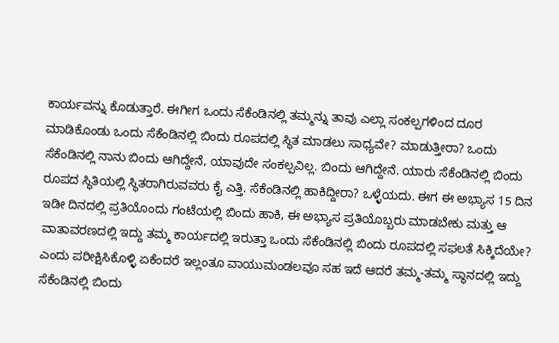ಕಾರ್ಯವನ್ನು ಕೊಡುತ್ತಾರೆ. ಈಗೀಗ ಒಂದು ಸೆಕೆಂಡಿನಲ್ಲಿ ತಮ್ಮನ್ನು ತಾವು ಎಲ್ಲಾ ಸಂಕಲ್ಪಗಳಿಂದ ದೂರ ಮಾಡಿಕೊಂಡು ಒಂದು ಸೆಕೆಂಡಿನಲ್ಲಿ ಬಿಂದು ರೂಪದಲ್ಲಿ ಸ್ಥಿತ ಮಾಡಲು ಸಾಧ್ಯವೇ? ಮಾಡುತ್ತೀರಾ? ಒಂದು ಸೆಕೆಂಡಿನಲ್ಲಿ ನಾನು ಬಿಂದು ಆಗಿದ್ದೇನೆ, ಯಾವುದೇ ಸಂಕಲ್ಪವಿಲ್ಲ. ಬಿಂದು ಆಗಿದ್ದೇನೆ. ಯಾರು ಸೆಕೆಂಡಿನಲ್ಲಿ ಬಿಂದು ರೂಪದ ಸ್ಥಿತಿಯಲ್ಲಿ ಸ್ಥಿತರಾಗಿರುವವರು ಕೈ ಎತ್ತಿ. ಸೆಕೆಂಡಿನಲ್ಲಿ ಹಾಕಿದ್ದೀರಾ? ಒಳ್ಳೆಯದು. ಈಗ ಈ ಅಭ್ಯಾಸ 15 ದಿನ ಇಡೀ ದಿನದಲ್ಲಿ ಪ್ರತಿಯೊಂದು ಗಂಟೆಯಲ್ಲಿ ಬಿಂದು ಹಾಕಿ, ಈ ಅಭ್ಯಾಸ ಪ್ರತಿಯೊಬ್ಬರು ಮಾಡಬೇಕು ಮತ್ತು ಆ ವಾತಾವರಣದಲ್ಲಿ ಇದ್ದು ತಮ್ಮ ಕಾರ್ಯದಲ್ಲಿ ಇರುತ್ತಾ ಒಂದು ಸೆಕೆಂಡಿನಲ್ಲಿ ಬಿಂದು ರೂಪದಲ್ಲಿ ಸಫಲತೆ ಸಿಕ್ಕಿದೆಯೇ? ಎಂದು ಪರೀಕ್ಷಿಸಿಕೊಳ್ಳಿ ಏಕೆಂದರೆ ಇಲ್ಲಂತೂ ವಾಯುಮಂಡಲವೂ ಸಹ ಇದೆ ಆದರೆ ತಮ್ಮ-ತಮ್ಮ ಸ್ಥಾನದಲ್ಲಿ ಇದ್ದು ಸೆಕೆಂಡಿನಲ್ಲಿ ಬಿಂದು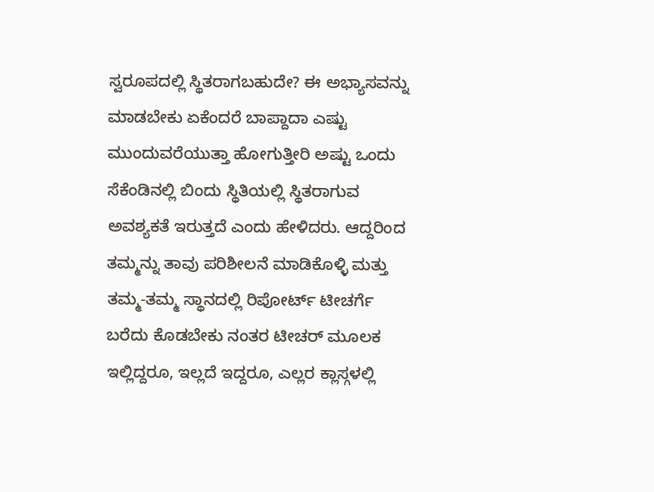ಸ್ವರೂಪದಲ್ಲಿ ಸ್ಥಿತರಾಗಬಹುದೇ? ಈ ಅಭ್ಯಾಸವನ್ನು ಮಾಡಬೇಕು ಏಕೆಂದರೆ ಬಾಪ್ದಾದಾ ಎಷ್ಟು ಮುಂದುವರೆಯುತ್ತಾ ಹೋಗುತ್ತೀರಿ ಅಷ್ಟು ಒಂದು ಸೆಕೆಂಡಿನಲ್ಲಿ ಬಿಂದು ಸ್ಥಿತಿಯಲ್ಲಿ ಸ್ಥಿತರಾಗುವ ಅವಶ್ಯಕತೆ ಇರುತ್ತದೆ ಎಂದು ಹೇಳಿದರು. ಆದ್ದರಿಂದ ತಮ್ಮನ್ನು ತಾವು ಪರಿಶೀಲನೆ ಮಾಡಿಕೊಳ್ಳಿ ಮತ್ತು ತಮ್ಮ-ತಮ್ಮ ಸ್ಥಾನದಲ್ಲಿ ರಿಪೋರ್ಟ್ ಟೀಚರ್ಗೆ ಬರೆದು ಕೊಡಬೇಕು ನಂತರ ಟೀಚರ್ ಮೂಲಕ ಇಲ್ಲಿದ್ದರೂ, ಇಲ್ಲದೆ ಇದ್ದರೂ, ಎಲ್ಲರ ಕ್ಲಾಸ್ಗಳಲ್ಲಿ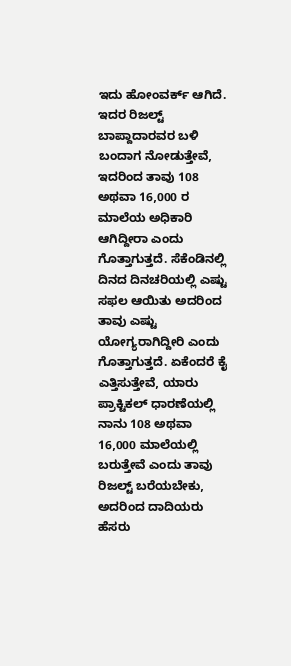ಇದು ಹೋಂವರ್ಕ್ ಆಗಿದೆ. ಇದರ ರಿಜಲ್ಟ್ ಬಾಪ್ದಾದಾರವರ ಬಳಿ ಬಂದಾಗ ನೋಡುತ್ತೇವೆ, ಇದರಿಂದ ತಾವು 108 ಅಥವಾ 16,000 ರ ಮಾಲೆಯ ಅಧಿಕಾರಿ ಆಗಿದ್ದೀರಾ ಎಂದು ಗೊತ್ತಾಗುತ್ತದೆ. ಸೆಕೆಂಡಿನಲ್ಲಿ ದಿನದ ದಿನಚರಿಯಲ್ಲಿ ಎಷ್ಟು ಸಫಲ ಆಯಿತು ಅದರಿಂದ ತಾವು ಎಷ್ಟು ಯೋಗ್ಯರಾಗಿದ್ದೀರಿ ಎಂದು ಗೊತ್ತಾಗುತ್ತದೆ. ಏಕೆಂದರೆ ಕೈ ಎತ್ತಿಸುತ್ತೇವೆ, ಯಾರು ಪ್ರಾಕ್ಟಿಕಲ್ ಧಾರಣೆಯಲ್ಲಿ ನಾನು 108 ಅಥವಾ 16,000 ಮಾಲೆಯಲ್ಲಿ ಬರುತ್ತೇವೆ ಎಂದು ತಾವು ರಿಜಲ್ಟ್ ಬರೆಯಬೇಕು, ಅದರಿಂದ ದಾದಿಯರು ಹೆಸರು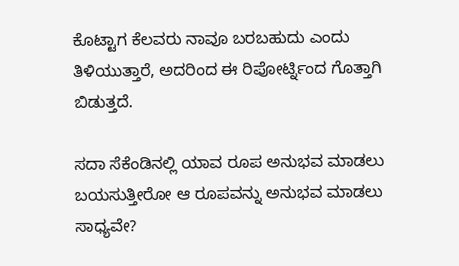ಕೊಟ್ಟಾಗ ಕೆಲವರು ನಾವೂ ಬರಬಹುದು ಎಂದು ತಿಳಿಯುತ್ತಾರೆ, ಅದರಿಂದ ಈ ರಿಪೋರ್ಟ್ನಿಂದ ಗೊತ್ತಾಗಿ ಬಿಡುತ್ತದೆ.

ಸದಾ ಸೆಕೆಂಡಿನಲ್ಲಿ ಯಾವ ರೂಪ ಅನುಭವ ಮಾಡಲು ಬಯಸುತ್ತೀರೋ ಆ ರೂಪವನ್ನು ಅನುಭವ ಮಾಡಲು ಸಾಧ್ಯವೇ?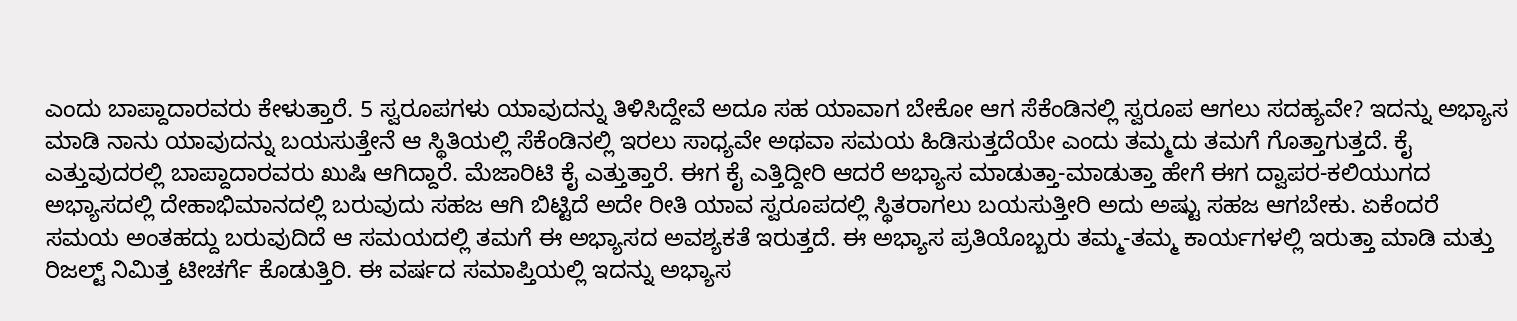ಎಂದು ಬಾಪ್ದಾದಾರವರು ಕೇಳುತ್ತಾರೆ. 5 ಸ್ವರೂಪಗಳು ಯಾವುದನ್ನು ತಿಳಿಸಿದ್ದೇವೆ ಅದೂ ಸಹ ಯಾವಾಗ ಬೇಕೋ ಆಗ ಸೆಕೆಂಡಿನಲ್ಲಿ ಸ್ವರೂಪ ಆಗಲು ಸದಹ್ಯವೇ? ಇದನ್ನು ಅಭ್ಯಾಸ ಮಾಡಿ ನಾನು ಯಾವುದನ್ನು ಬಯಸುತ್ತೇನೆ ಆ ಸ್ಥಿತಿಯಲ್ಲಿ ಸೆಕೆಂಡಿನಲ್ಲಿ ಇರಲು ಸಾಧ್ಯವೇ ಅಥವಾ ಸಮಯ ಹಿಡಿಸುತ್ತದೆಯೇ ಎಂದು ತಮ್ಮದು ತಮಗೆ ಗೊತ್ತಾಗುತ್ತದೆ. ಕೈ ಎತ್ತುವುದರಲ್ಲಿ ಬಾಪ್ದಾದಾರವರು ಖುಷಿ ಆಗಿದ್ದಾರೆ. ಮೆಜಾರಿಟಿ ಕೈ ಎತ್ತುತ್ತಾರೆ. ಈಗ ಕೈ ಎತ್ತಿದ್ದೀರಿ ಆದರೆ ಅಭ್ಯಾಸ ಮಾಡುತ್ತಾ-ಮಾಡುತ್ತಾ ಹೇಗೆ ಈಗ ದ್ವಾಪರ-ಕಲಿಯುಗದ ಅಭ್ಯಾಸದಲ್ಲಿ ದೇಹಾಭಿಮಾನದಲ್ಲಿ ಬರುವುದು ಸಹಜ ಆಗಿ ಬಿಟ್ಟಿದೆ ಅದೇ ರೀತಿ ಯಾವ ಸ್ವರೂಪದಲ್ಲಿ ಸ್ಥಿತರಾಗಲು ಬಯಸುತ್ತೀರಿ ಅದು ಅಷ್ಟು ಸಹಜ ಆಗಬೇಕು. ಏಕೆಂದರೆ ಸಮಯ ಅಂತಹದ್ದು ಬರುವುದಿದೆ ಆ ಸಮಯದಲ್ಲಿ ತಮಗೆ ಈ ಅಭ್ಯಾಸದ ಅವಶ್ಯಕತೆ ಇರುತ್ತದೆ. ಈ ಅಭ್ಯಾಸ ಪ್ರತಿಯೊಬ್ಬರು ತಮ್ಮ-ತಮ್ಮ ಕಾರ್ಯಗಳಲ್ಲಿ ಇರುತ್ತಾ ಮಾಡಿ ಮತ್ತು ರಿಜಲ್ಟ್ ನಿಮಿತ್ತ ಟೀಚರ್ಗೆ ಕೊಡುತ್ತಿರಿ. ಈ ವರ್ಷದ ಸಮಾಪ್ತಿಯಲ್ಲಿ ಇದನ್ನು ಅಭ್ಯಾಸ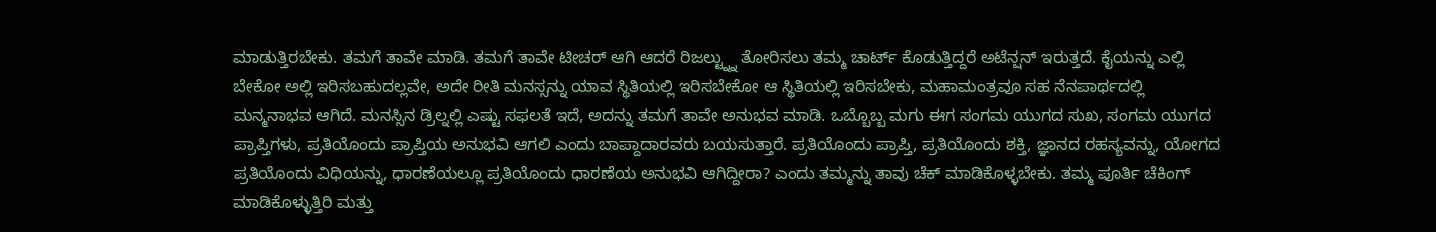ಮಾಡುತ್ತಿರಬೇಕು. ತಮಗೆ ತಾವೇ ಮಾಡಿ. ತಮಗೆ ತಾವೇ ಟೀಚರ್ ಆಗಿ ಆದರೆ ರಿಜಲ್ಟ್ನ್ನು ತೋರಿಸಲು ತಮ್ಮ ಚಾರ್ಟ್ ಕೊಡುತ್ತಿದ್ದರೆ ಅಟೆನ್ಷನ್ ಇರುತ್ತದೆ. ಕೈಯನ್ನು ಎಲ್ಲಿ ಬೇಕೋ ಅಲ್ಲಿ ಇರಿಸಬಹುದಲ್ಲವೇ, ಅದೇ ರೀತಿ ಮನಸ್ಸನ್ನು ಯಾವ ಸ್ಥಿತಿಯಲ್ಲಿ ಇರಿಸಬೇಕೋ ಆ ಸ್ಥಿತಿಯಲ್ಲಿ ಇರಿಸಬೇಕು, ಮಹಾಮಂತ್ರವೂ ಸಹ ನೆನಪಾರ್ಥದಲ್ಲಿ ಮನ್ಮನಾಭವ ಆಗಿದೆ. ಮನಸ್ಸಿನ ಡ್ರಿಲ್ನಲ್ಲಿ ಎಷ್ಟು ಸಫಲತೆ ಇದೆ, ಅದನ್ನು ತಮಗೆ ತಾವೇ ಅನುಭವ ಮಾಡಿ. ಒಬ್ಬೊಬ್ಬ ಮಗು ಈಗ ಸಂಗಮ ಯುಗದ ಸುಖ, ಸಂಗಮ ಯುಗದ ಪ್ರಾಪ್ತಿಗಳು, ಪ್ರತಿಯೊಂದು ಪ್ರಾಪ್ತಿಯ ಅನುಭವಿ ಆಗಲಿ ಎಂದು ಬಾಪ್ದಾದಾರವರು ಬಯಸುತ್ತಾರೆ. ಪ್ರತಿಯೊಂದು ಪ್ರಾಪ್ತಿ, ಪ್ರತಿಯೊಂದು ಶಕ್ತಿ, ಜ್ಞಾನದ ರಹಸ್ಯವನ್ನು, ಯೋಗದ ಪ್ರತಿಯೊಂದು ವಿಧಿಯನ್ನು, ಧಾರಣೆಯಲ್ಲೂ ಪ್ರತಿಯೊಂದು ಧಾರಣೆಯ ಅನುಭವಿ ಆಗಿದ್ದೀರಾ? ಎಂದು ತಮ್ಮನ್ನು ತಾವು ಚೆಕ್ ಮಾಡಿಕೊಳ್ಳಬೇಕು. ತಮ್ಮ ಪೂರ್ತಿ ಚೆಕಿಂಗ್ ಮಾಡಿಕೊಳ್ಳುತ್ತಿರಿ ಮತ್ತು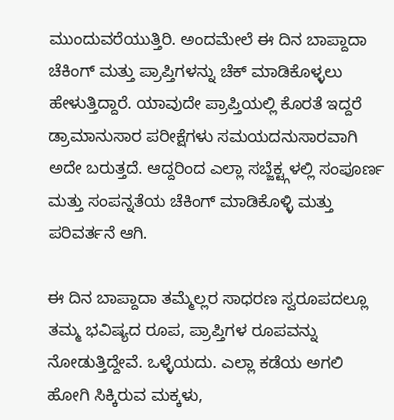ಮುಂದುವರೆಯುತ್ತಿರಿ. ಅಂದಮೇಲೆ ಈ ದಿನ ಬಾಪ್ದಾದಾ ಚೆಕಿಂಗ್ ಮತ್ತು ಪ್ರಾಪ್ತಿಗಳನ್ನು ಚೆಕ್ ಮಾಡಿಕೊಳ್ಳಲು ಹೇಳುತ್ತಿದ್ದಾರೆ. ಯಾವುದೇ ಪ್ರಾಪ್ತಿಯಲ್ಲಿ ಕೊರತೆ ಇದ್ದರೆ ಡ್ರಾಮಾನುಸಾರ ಪರೀಕ್ಷೆಗಳು ಸಮಯದನುಸಾರವಾಗಿ ಅದೇ ಬರುತ್ತದೆ. ಆದ್ದರಿಂದ ಎಲ್ಲಾ ಸಬ್ಜೆಕ್ಟ್ಗಳಲ್ಲಿ ಸಂಪೂರ್ಣ ಮತ್ತು ಸಂಪನ್ನತೆಯ ಚೆಕಿಂಗ್ ಮಾಡಿಕೊಳ್ಳಿ ಮತ್ತು ಪರಿವರ್ತನೆ ಆಗಿ.

ಈ ದಿನ ಬಾಪ್ದಾದಾ ತಮ್ಮೆಲ್ಲರ ಸಾಧರಣ ಸ್ವರೂಪದಲ್ಲೂ ತಮ್ಮ ಭವಿಷ್ಯದ ರೂಪ, ಪ್ರಾಪ್ತಿಗಳ ರೂಪವನ್ನು ನೋಡುತ್ತಿದ್ದೇವೆ. ಒಳ್ಳೆಯದು. ಎಲ್ಲಾ ಕಡೆಯ ಅಗಲಿ ಹೋಗಿ ಸಿಕ್ಕಿರುವ ಮಕ್ಕಳು,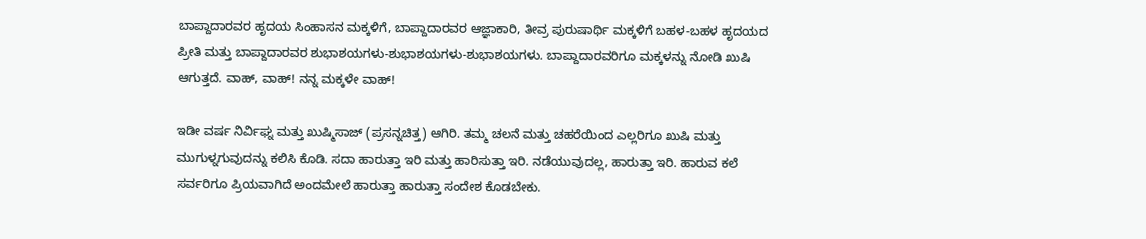ಬಾಪ್ದಾದಾರವರ ಹೃದಯ ಸಿಂಹಾಸನ ಮಕ್ಕಳಿಗೆ, ಬಾಪ್ದಾದಾರವರ ಆಜ್ಞಾಕಾರಿ, ತೀವ್ರ ಪುರುಷಾರ್ಥಿ ಮಕ್ಕಳಿಗೆ ಬಹಳ-ಬಹಳ ಹೃದಯದ ಪ್ರೀತಿ ಮತ್ತು ಬಾಪ್ದಾದಾರವರ ಶುಭಾಶಯಗಳು-ಶುಭಾಶಯಗಳು-ಶುಭಾಶಯಗಳು. ಬಾಪ್ದಾದಾರವರಿಗೂ ಮಕ್ಕಳನ್ನು ನೋಡಿ ಖುಷಿ ಆಗುತ್ತದೆ. ವಾಹ್, ವಾಹ್! ನನ್ನ ಮಕ್ಕಳೇ ವಾಹ್!

ಇಡೀ ವರ್ಷ ನಿರ್ವಿಘ್ನ ಮತ್ತು ಖುಷ್ಮಿಸಾಜ್ (ಪ್ರಸನ್ನಚಿತ್ತ) ಆಗಿರಿ. ತಮ್ಮ ಚಲನೆ ಮತ್ತು ಚಹರೆಯಿಂದ ಎಲ್ಲರಿಗೂ ಖುಷಿ ಮತ್ತು ಮುಗುಳ್ನಗುವುದನ್ನು ಕಲಿಸಿ ಕೊಡಿ. ಸದಾ ಹಾರುತ್ತಾ ಇರಿ ಮತ್ತು ಹಾರಿಸುತ್ತಾ ಇರಿ. ನಡೆಯುವುದಲ್ಲ, ಹಾರುತ್ತಾ ಇರಿ. ಹಾರುವ ಕಲೆ ಸರ್ವರಿಗೂ ಪ್ರಿಯವಾಗಿದೆ ಅಂದಮೇಲೆ ಹಾರುತ್ತಾ ಹಾರುತ್ತಾ ಸಂದೇಶ ಕೊಡಬೇಕು.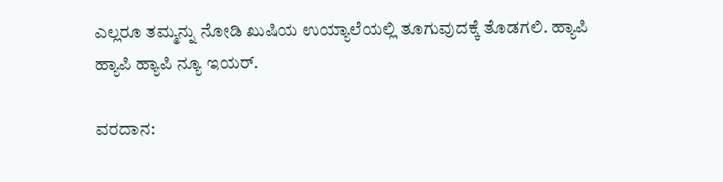ಎಲ್ಲರೂ ತಮ್ಮನ್ನು ನೋಡಿ ಖುಷಿಯ ಉಯ್ಯಾಲೆಯಲ್ಲಿ ತೂಗುವುದಕ್ಕೆ ತೊಡಗಲಿ. ಹ್ಯಾಪಿ ಹ್ಯಾಪಿ ಹ್ಯಾಪಿ ನ್ಯೂ ಇಯರ್.

ವರದಾನ: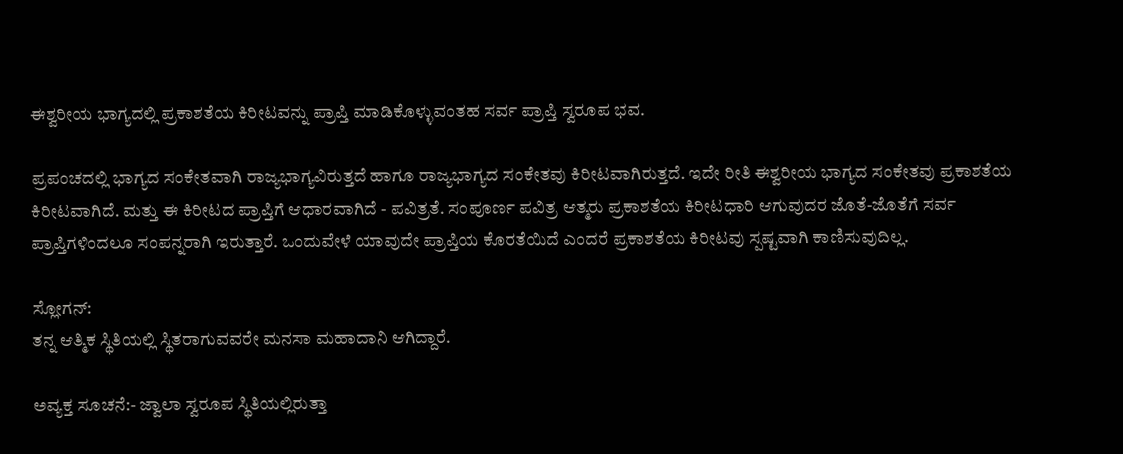ಈಶ್ವರೀಯ ಭಾಗ್ಯದಲ್ಲಿ ಪ್ರಕಾಶತೆಯ ಕಿರೀಟವನ್ನು ಪ್ರಾಪ್ತಿ ಮಾಡಿಕೊಳ್ಳುವಂತಹ ಸರ್ವ ಪ್ರಾಪ್ತಿ ಸ್ವರೂಪ ಭವ.

ಪ್ರಪಂಚದಲ್ಲಿ ಭಾಗ್ಯದ ಸಂಕೇತವಾಗಿ ರಾಜ್ಯಭಾಗ್ಯವಿರುತ್ತದೆ ಹಾಗೂ ರಾಜ್ಯಭಾಗ್ಯದ ಸಂಕೇತವು ಕಿರೀಟವಾಗಿರುತ್ತದೆ. ಇದೇ ರೀತಿ ಈಶ್ವರೀಯ ಭಾಗ್ಯದ ಸಂಕೇತವು ಪ್ರಕಾಶತೆಯ ಕಿರೀಟವಾಗಿದೆ. ಮತ್ತು ಈ ಕಿರೀಟದ ಪ್ರಾಪ್ತಿಗೆ ಆಧಾರವಾಗಿದೆ - ಪವಿತ್ರತೆ. ಸಂಪೂರ್ಣ ಪವಿತ್ರ ಆತ್ಮರು ಪ್ರಕಾಶತೆಯ ಕಿರೀಟಧಾರಿ ಆಗುವುದರ ಜೊತೆ-ಜೊತೆಗೆ ಸರ್ವ ಪ್ರಾಪ್ತಿಗಳಿಂದಲೂ ಸಂಪನ್ನರಾಗಿ ಇರುತ್ತಾರೆ. ಒಂದುವೇಳೆ ಯಾವುದೇ ಪ್ರಾಪ್ತಿಯ ಕೊರತೆಯಿದೆ ಎಂದರೆ ಪ್ರಕಾಶತೆಯ ಕಿರೀಟವು ಸ್ಪಷ್ಟವಾಗಿ ಕಾಣಿಸುವುದಿಲ್ಲ.

ಸ್ಲೋಗನ್:
ತನ್ನ ಆತ್ಮಿಕ ಸ್ಥಿತಿಯಲ್ಲಿ ಸ್ಥಿತರಾಗುವವರೇ ಮನಸಾ ಮಹಾದಾನಿ ಆಗಿದ್ದಾರೆ.

ಅವ್ಯಕ್ತ ಸೂಚನೆ:- ಜ್ವಾಲಾ ಸ್ವರೂಪ ಸ್ಥಿತಿಯಲ್ಲಿರುತ್ತಾ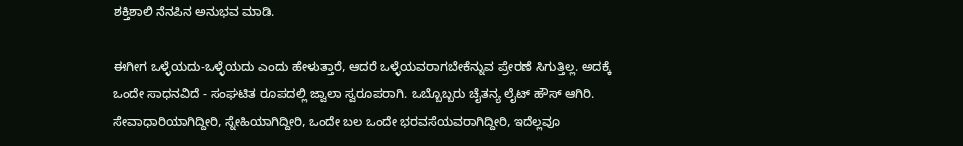ಶಕ್ತಿಶಾಲಿ ನೆನಪಿನ ಅನುಭವ ಮಾಡಿ.

ಈಗೀಗ ಒಳ್ಳೆಯದು-ಒಳ್ಳೆಯದು ಎಂದು ಹೇಳುತ್ತಾರೆ, ಆದರೆ ಒಳ್ಳೆಯವರಾಗಬೇಕೆನ್ನುವ ಪ್ರೇರಣೆ ಸಿಗುತ್ತಿಲ್ಲ. ಅದಕ್ಕೆ ಒಂದೇ ಸಾಧನವಿದೆ - ಸಂಘಟಿತ ರೂಪದಲ್ಲಿ ಜ್ವಾಲಾ ಸ್ವರೂಪರಾಗಿ. ಒಬ್ಬೊಬ್ಬರು ಚೈತನ್ಯ ಲೈಟ್ ಹೌಸ್ ಆಗಿರಿ. ಸೇವಾಧಾರಿಯಾಗಿದ್ದೀರಿ, ಸ್ನೇಹಿಯಾಗಿದ್ದೀರಿ, ಒಂದೇ ಬಲ ಒಂದೇ ಭರವಸೆಯವರಾಗಿದ್ದೀರಿ, ಇದೆಲ್ಲವೂ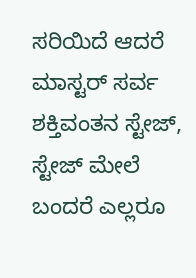ಸರಿಯಿದೆ ಆದರೆ ಮಾಸ್ಟರ್ ಸರ್ವ ಶಕ್ತಿವಂತನ ಸ್ಟೇಜ್, ಸ್ಟೇಜ್ ಮೇಲೆ ಬಂದರೆ ಎಲ್ಲರೂ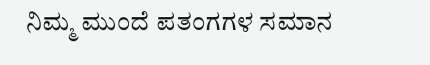ನಿಮ್ಮ ಮುಂದೆ ಪತಂಗಗಳ ಸಮಾನ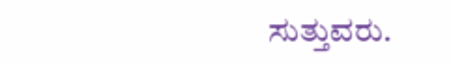ಸುತ್ತುವರು.